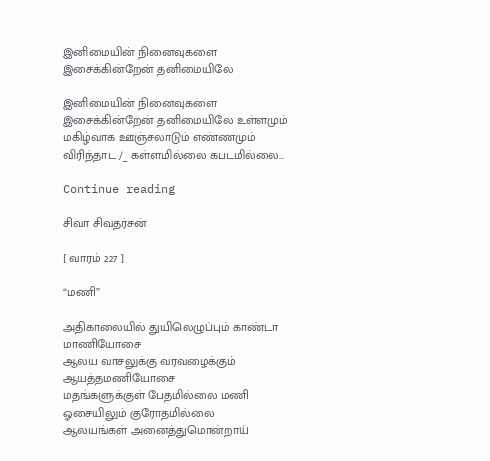இனிமையின் நினைவுகளை இசைக்கின்றேன் தனிமையிலே

இனிமையின் நினைவுகளை இசைக்கின்றேன் தனிமையிலே உள்ளமும் மகிழ்வாக ஊஞ்சலாடும் எண்ணமும் விரிந்தாட /_ கள்ளமில்லை கபடமில்லை...

Continue reading

சிவா சிவதர்சன்

[ வாரம் 227 ]

“மணி”

அதிகாலையில் துயிலெழுப்பும் காண்டா மாணியோசை
ஆலய வாசலுக்கு வரவழைக்கும் ஆயத்தமணியோசை
மதங்களுக்குள் பேதமில்லை மணி ஓசையிலும் குரோதமில்லை
ஆலயங்கள் அனைத்துமொன்றாய்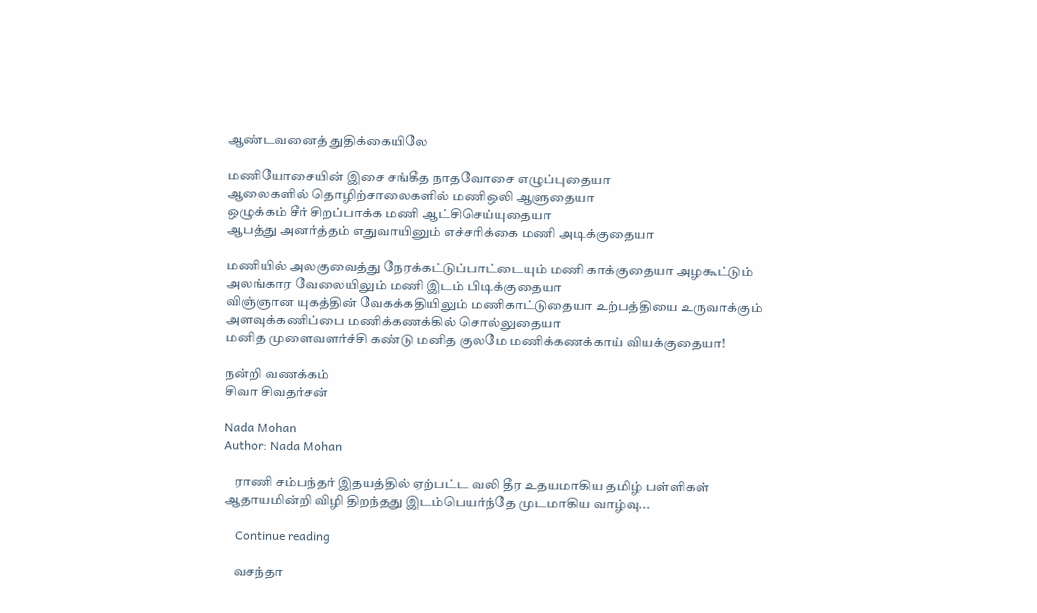ஆண்டவனைத் துதிக்கையிலே

மணியோசையின் இசை சங்கீத நாதவோசை எழுப்புதையா
ஆலைகளில் தொழிற்சாலைகளில் மணிஒலி ஆளுதையா
ஒழுக்கம் சீர் சிறப்பாக்க மணி ஆட்சிசெய்யுதையா
ஆபத்து அனர்த்தம் எதுவாயினும் எச்சரிக்கை மணி அடிக்குதையா

மணியில் அலகுவைத்து நேரக்கட்டுப்பாட்டையும் மணி காக்குதையா அழகூட்டும் அலங்கார வேலையிலும் மணி இடம் பிடிக்குதையா
விஞ்ஞான யுகத்தின் வேகக்கதியிலும் மணிகாட்டுதையா உற்பத்தியை உருவாக்கும் அளவுக்கணிப்பை மணிக்கணக்கில் சொல்லுதையா
மனித முளைவளர்ச்சி கண்டு மனித குலமே மணிக்கணக்காய் வியக்குதையா!

நன்றி வணக்கம்
சிவா சிவதர்சன்

Nada Mohan
Author: Nada Mohan

    ராணி சம்பந்தர் இதயத்தில் ஏற்பட்ட வலி தீர உதயமாகிய தமிழ் பள்ளிகள் ஆதாயமின்றி விழி திறந்தது இடம்பெயர்ந்தே முடமாகிய வாழ்வு...

    Continue reading

    வசந்தா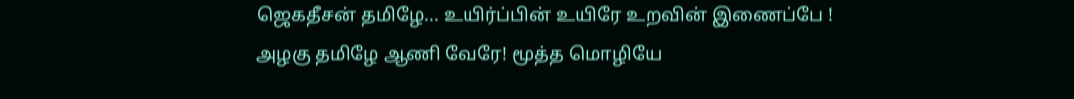ஜெகதீசன் தமிழே... உயிர்ப்பின் உயிரே உறவின் இணைப்பே ! அழகு தமிழே ஆணி வேரே! மூத்த மொழியே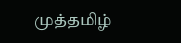முத்தமிழ்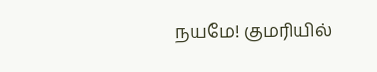நயமே! குமரியில்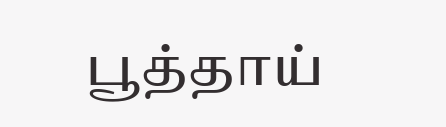பூத்தாய்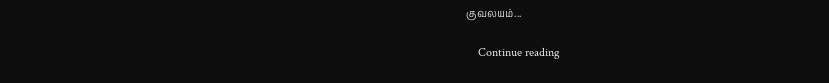குவலயம்...

    Continue reading